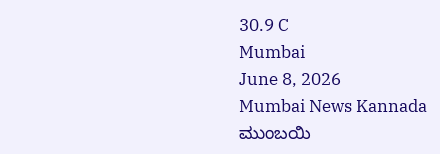30.9 C
Mumbai
June 8, 2026
Mumbai News Kannada
ಮುಂಬಯಿ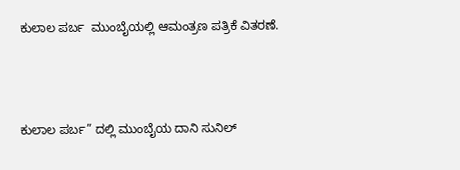ಕುಲಾಲ ಪರ್ಬ  ಮುಂಬೈಯಲ್ಲಿ ಆಮಂತ್ರಣ ಪತ್ರಿಕೆ ವಿತರಣೆ.





ಕುಲಾಲ ಪರ್ಬ” ದಲ್ಲಿ ಮುಂಬೈಯ ದಾನಿ ಸುನಿಲ್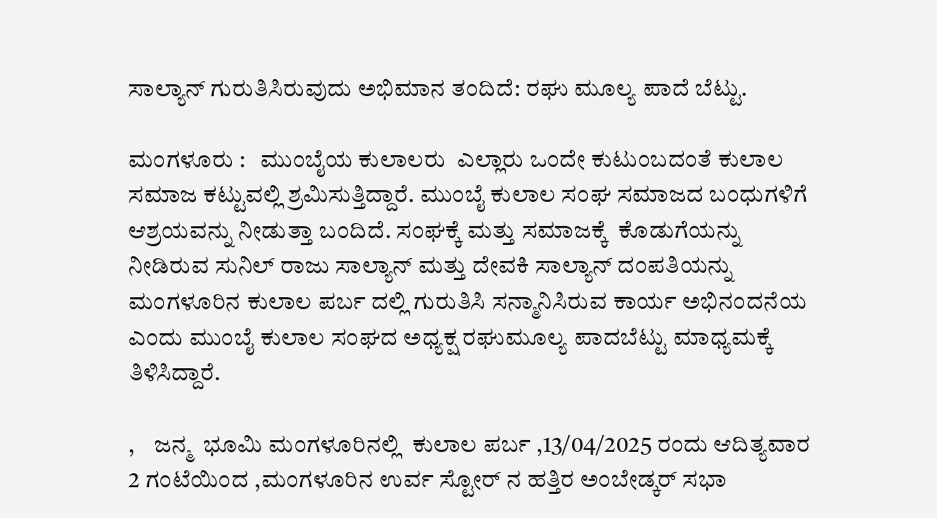ಸಾಲ್ಯಾನ್ ಗುರುತಿಸಿರುವುದು ಅಭಿಮಾನ ತಂದಿದೆ: ರಘು ಮೂಲ್ಯ ಪಾದೆ ಬೆಟ್ಟು.

ಮಂಗಳೂರು :   ಮುಂಬೈಯ ಕುಲಾಲರು  ಎಲ್ಲಾರು ಒಂದೇ ಕುಟುಂಬದಂತೆ ಕುಲಾಲ ಸಮಾಜ ಕಟ್ಟುವಲ್ಲಿ ಶ್ರಮಿಸುತ್ತಿದ್ದಾರೆ. ಮುಂಬೈ ಕುಲಾಲ ಸಂಘ ಸಮಾಜದ ಬಂಧುಗಳಿಗೆ ಆಶ್ರಯವನ್ನು ನೀಡುತ್ತಾ ಬಂದಿದೆ. ಸಂಘಕ್ಕೆ ಮತ್ತು ಸಮಾಜಕ್ಕೆ  ಕೊಡುಗೆಯನ್ನು ನೀಡಿರುವ ಸುನಿಲ್ ರಾಜು ಸಾಲ್ಯಾನ್ ಮತ್ತು ದೇವಕಿ ಸಾಲ್ಯಾನ್ ದಂಪತಿಯನ್ನು ಮಂಗಳೂರಿನ ಕುಲಾಲ ಪರ್ಬ ದಲ್ಲಿ ಗುರುತಿಸಿ ಸನ್ಮಾನಿಸಿರುವ ಕಾರ್ಯ ಅಭಿನಂದನೆಯ ಎಂದು ಮುಂಬೈ ಕುಲಾಲ ಸಂಘದ ಅಧ್ಯಕ್ಷ ರಘುಮೂಲ್ಯ ಪಾದಬೆಟ್ಟು ಮಾಧ್ಯಮಕ್ಕೆ ತಿಳಿಸಿದ್ದಾರೆ.

,    ಜನ್ಮ  ಭೂಮಿ ಮಂಗಳೂರಿನಲ್ಲಿ  ಕುಲಾಲ ಪರ್ಬ ,13/04/2025 ರಂದು ಆದಿತ್ಯವಾರ 2 ಗಂಟೆಯಿಂದ ,ಮಂಗಳೂರಿನ ಉರ್ವ ಸ್ಟೋರ್ ನ ಹತ್ತಿರ ಅಂಬೇಡ್ಕರ್ ಸಭಾ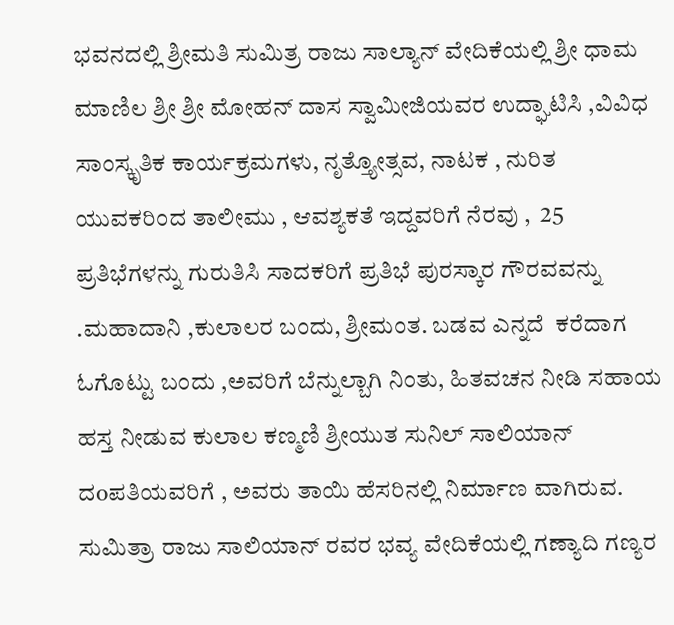ಭವನದಲ್ಲಿ ಶ್ರೀಮತಿ ಸುಮಿತ್ರ ರಾಜು ಸಾಲ್ಯಾನ್ ವೇದಿಕೆಯಲ್ಲಿ ಶ್ರೀ ಧಾಮ ಮಾಣಿಲ ಶ್ರೀ ಶ್ರೀ ಮೋಹನ್ ದಾಸ ಸ್ವಾಮೀಜಿಯವರ ಉದ್ಘಾಟಿಸಿ ,ವಿವಿಧ ಸಾಂಸ್ಕೃತಿಕ ಕಾರ್ಯಕ್ರಮಗಳು, ನೃತ್ತ್ಯೋತ್ಸವ, ನಾಟಕ , ನುರಿತ ಯುವಕರಿಂದ ತಾಲೀಮು , ಆವಶ್ಯಕತೆ ಇದ್ದವರಿಗೆ ನೆರವು ,  25 ಪ್ರತಿಭೆಗಳನ್ನು ಗುರುತಿಸಿ ಸಾದಕರಿಗೆ ಪ್ರತಿಭೆ ಪುರಸ್ಕಾರ ಗೌರವವನ್ನು  .ಮಹಾದಾನಿ ,ಕುಲಾಲರ ಬಂದು, ಶ್ರೀಮಂತ. ಬಡವ ಎನ್ನದೆ  ಕರೆದಾಗ ಓಗೊಟ್ಟು ಬಂದು ,ಅವರಿಗೆ ಬೆನ್ನುಲ್ಬಾಗಿ ನಿಂತು, ಹಿತವಚನ ನೀಡಿ ಸಹಾಯ ಹಸ್ತ ನೀಡುವ ಕುಲಾಲ ಕಣ್ಮಣಿ ಶ್ರೀಯುತ ಸುನಿಲ್ ಸಾಲಿಯಾನ್  ದoಪತಿಯವರಿಗೆ , ಅವರು ತಾಯಿ ಹೆಸರಿನಲ್ಲಿ ನಿರ್ಮಾಣ ವಾಗಿರುವ. ಸುಮಿತ್ರಾ ರಾಜು ಸಾಲಿಯಾನ್ ರವರ ಭವ್ಯ ವೇದಿಕೆಯಲ್ಲಿ ಗಣ್ಯಾದಿ ಗಣ್ಯರ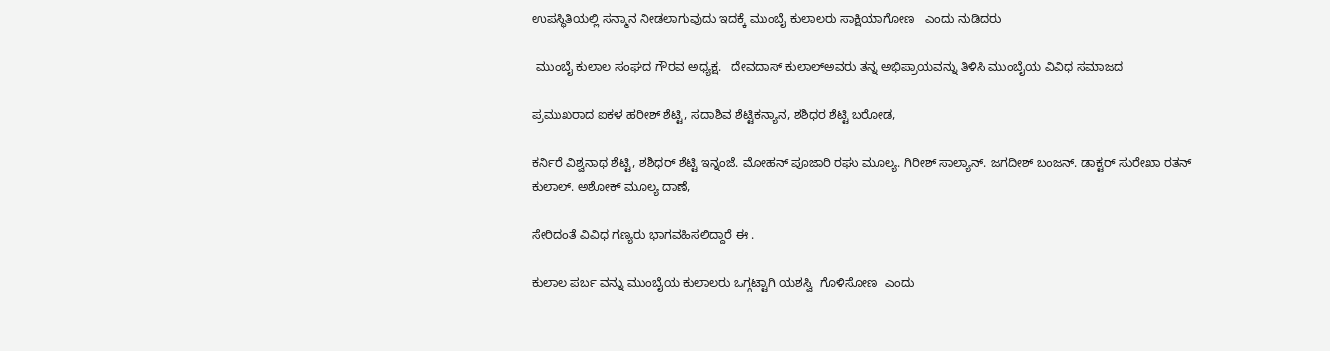ಉಪಸ್ಥಿತಿಯಲ್ಲಿ ಸನ್ಮಾನ ನೀಡಲಾಗುವುದು ಇದಕ್ಕೆ ಮುಂಬೈ ಕುಲಾಲರು ಸಾಕ್ಷಿಯಾಗೋಣ   ಎಂದು ನುಡಿದರು

 ಮುಂಬೈ ಕುಲಾಲ ಸಂಘದ ಗೌರವ ಅಧ್ಯಕ್ಷ.   ದೇವದಾಸ್ ಕುಲಾಲ್ಅವರು ತನ್ನ ಅಭಿಪ್ರಾಯವನ್ನು ತಿಳಿಸಿ ಮುಂಬೈಯ ವಿವಿಧ ಸಮಾಜದ

ಪ್ರಮುಖರಾದ ಐಕಳ ಹರೀಶ್‌ ಶೆಟ್ಟಿ, ಸದಾಶಿವ ಶೆಟ್ಟಿಕನ್ಯಾನ, ಶಶಿಧರ ಶೆಟ್ಟಿ ಬರೋಡ,

ಕರ್ನಿರೆ ವಿಶ್ವನಾಥ ಶೆಟ್ಟಿ, ಶಶಿಧರ್ ಶೆಟ್ಟಿ ಇನ್ನಂಜೆ. ಮೋಹನ್ ಪೂಜಾರಿ‌ ರಘು ಮೂಲ್ಯ. ಗಿರೀಶ್ ಸಾಲ್ಯಾನ್. ಜಗದೀಶ್ ಬಂಜನ್. ಡಾಕ್ಟರ್ ಸುರೇಖಾ ರತನ್ ಕುಲಾಲ್. ಅಶೋಕ್ ಮೂಲ್ಯ ದಾಣೆ,

ಸೇರಿದಂತೆ ವಿವಿಧ ಗಣ್ಯರು ಭಾಗವಹಿಸಲಿದ್ದಾರೆ ಈ .

ಕುಲಾಲ ಪರ್ಬ ವನ್ನು ಮುಂಬೈಯ ಕುಲಾಲರು ಒಗ್ಗಟ್ಟಾಗಿ ಯಶಸ್ವಿ  ಗೊಳಿಸೋಣ  ಎಂದು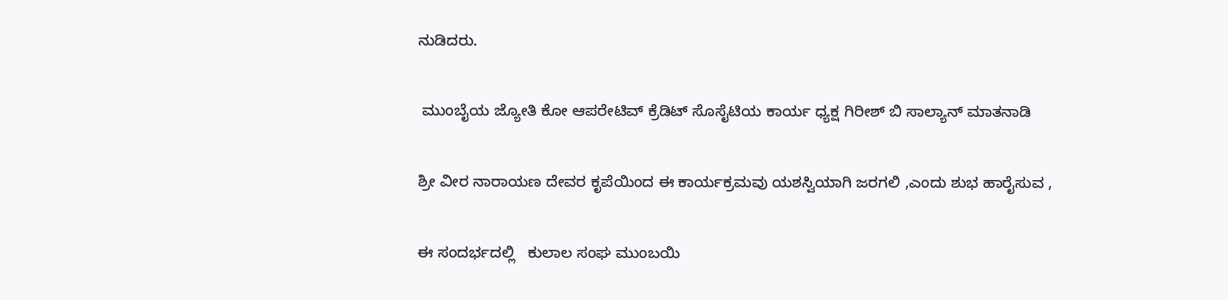ನುಡಿದರು.

 ಮುಂಬೈಯ ಜ್ಯೋತಿ ಕೋ ಆಪರೇಟಿವ್ ಕ್ರೆಡಿಟ್ ಸೊಸೈಟಿಯ ಕಾರ್ಯ ಧ್ಯಕ್ಷ ಗಿರೀಶ್ ಬಿ ಸಾಲ್ಯಾನ್ ಮಾತನಾಡಿ

ಶ್ರೀ ವೀರ ನಾರಾಯಣ ದೇವರ ಕೃಪೆಯಿಂದ ಈ ಕಾರ್ಯಕ್ರಮವು ಯಶಸ್ವಿಯಾಗಿ ಜರಗಲಿ ,ಎಂದು ಶುಭ ಹಾರೈಸುವ ,

ಈ ಸಂದರ್ಭದಲ್ಲಿ   ಕುಲಾಲ ಸಂಘ ಮುಂಬಯಿ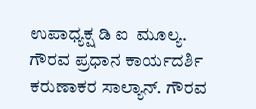ಉಪಾಧ್ಯಕ್ಷ ಡಿ ಐ  ಮೂಲ್ಯ. ಗೌರವ ಪ್ರಧಾನ ಕಾರ್ಯದರ್ಶಿ ಕರುಣಾಕರ ಸಾಲ್ಯಾನ್. ಗೌರವ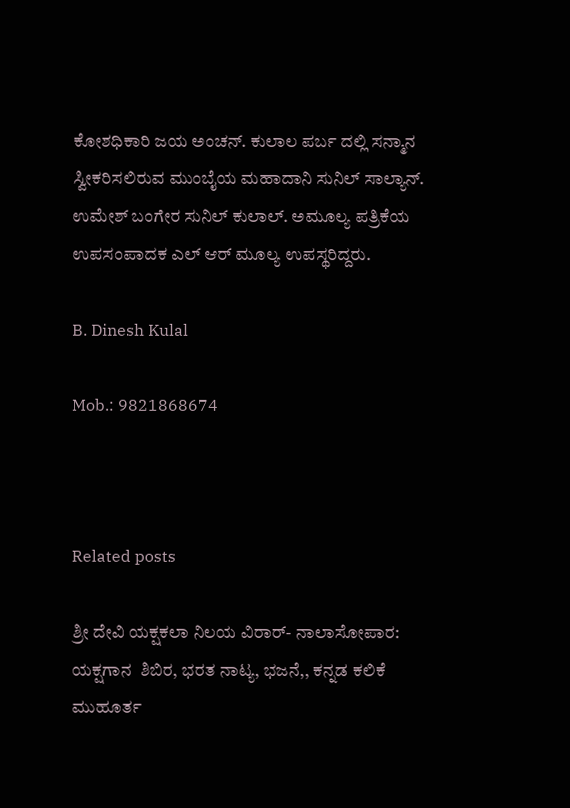ಕೋಶಧಿಕಾರಿ ಜಯ ಅಂಚನ್. ಕುಲಾಲ ಪರ್ಬ ದಲ್ಲಿ ಸನ್ಮಾನ ಸ್ವೀಕರಿಸಲಿರುವ ಮುಂಬೈಯ ಮಹಾದಾನಿ ಸುನಿಲ್ ಸಾಲ್ಯಾನ್. ಉಮೇಶ್ ಬಂಗೇರ ಸುನಿಲ್ ಕುಲಾಲ್. ಅಮೂಲ್ಯ ಪತ್ರಿಕೆಯ ಉಪಸಂಪಾದಕ ಎಲ್ ಆರ್ ಮೂಲ್ಯ ಉಪಸ್ಥರಿದ್ದರು.

B. Dinesh Kulal

Mob.: 9821868674



Related posts

ಶ್ರೀ ದೇವಿ ಯಕ್ಷಕಲಾ ನಿಲಯ ವಿರಾರ್- ನಾಲಾಸೋಪಾರ: ಯಕ್ಷಗಾನ  ಶಿಬಿರ, ಭರತ ನಾಟ್ಯ, ಭಜನೆ,, ಕನ್ನಡ ಕಲಿಕೆ  ಮುಹೂರ್ತ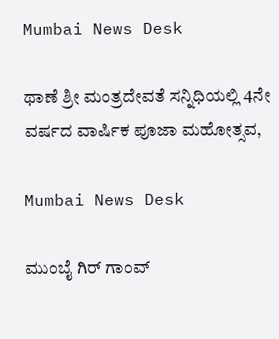Mumbai News Desk

ಥಾಣೆ ಶ್ರೀ ಮಂತ್ರದೇವತೆ ಸನ್ನಿಧಿಯಲ್ಲಿ 4ನೇ ವರ್ಷದ ವಾರ್ಷಿಕ ಪೂಜಾ ಮಹೋತ್ಸವ,

Mumbai News Desk

ಮುಂಬೈ ಗಿರ್ ಗಾಂವ್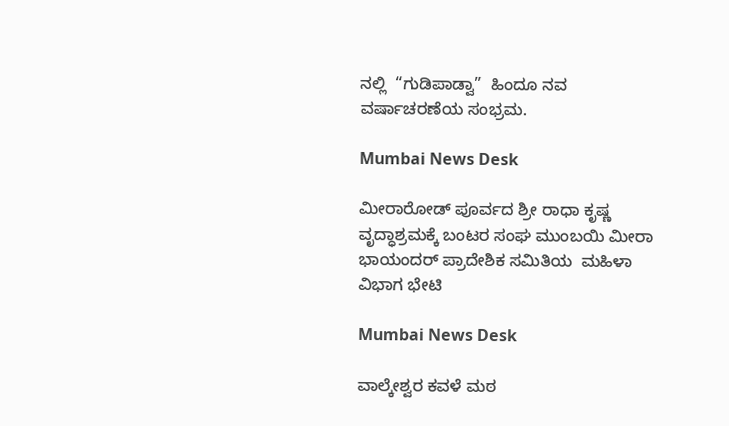ನಲ್ಲಿ  “ಗುಡಿಪಾಡ್ವಾ”  ಹಿಂದೂ ನವ ವರ್ಷಾಚರಣೆಯ ಸಂಭ್ರಮ.

Mumbai News Desk

ಮೀರಾರೋಡ್ ಪೂರ್ವದ ಶ್ರೀ ರಾಧಾ ಕೃಷ್ಣ ವೃದ್ಧಾಶ್ರಮಕ್ಕೆ ಬಂಟರ ಸಂಘ ಮುಂಬಯಿ ಮೀರಾ ಭಾಯಂದರ್ ಪ್ರಾದೇಶಿಕ ಸಮಿತಿಯ  ಮಹಿಳಾ ವಿಭಾಗ ಭೇಟಿ

Mumbai News Desk

ವಾಲ್ಕೇಶ್ವರ ಕವಳೆ ಮಠ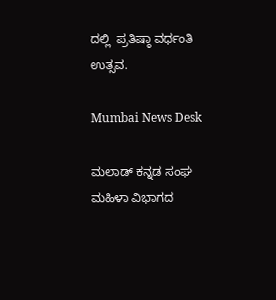ದಲ್ಲಿ  ಪ್ರತಿಷ್ಠಾ ವರ್ಧಂತಿ ಉತ್ಸವ.

Mumbai News Desk

ಮಲಾಡ್ ಕನ್ನಡ ಸಂಘ ಮಹಿಳಾ ವಿಭಾಗದ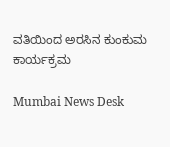ವತಿಯಿಂದ ಅರಸಿನ ಕುಂಕುಮ ಕಾರ್ಯಕ್ರಮ

Mumbai News Desk